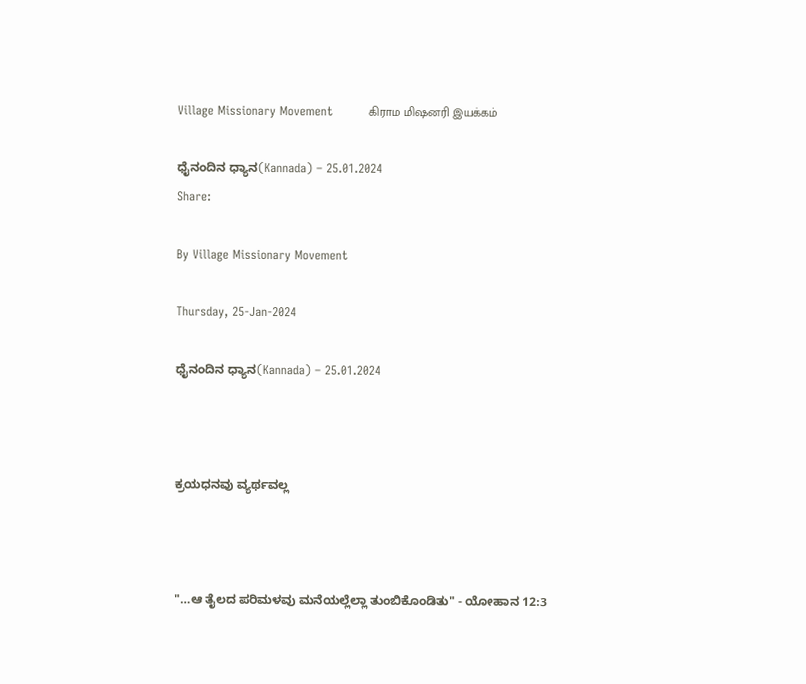Village Missionary Movement         கிராம மிஷனரி இயக்கம்

ಧೈನಂದಿನ ಧ್ಯಾನ(Kannada) – 25.01.2024
Share:

By Village Missionary Movement

Thursday, 25-Jan-2024

ಧೈನಂದಿನ ಧ್ಯಾನ(Kannada) – 25.01.2024



ಕ್ರಯಧನವು ವ್ಯರ್ಥವಲ್ಲ



"…ಆ ತೈಲದ ಪರಿಮಳವು ಮನೆಯಲ್ಲೆಲ್ಲಾ ತುಂಬಿಕೊಂಡಿತು" - ಯೋಹಾನ 12:3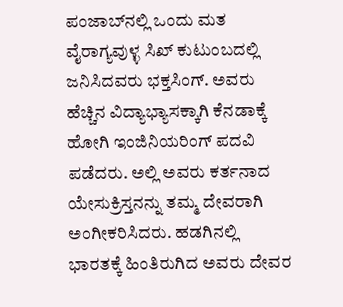ಪಂಜಾಬ್‌ನಲ್ಲಿ ಒಂದು ಮತ ವೈರಾಗ್ಯವುಳ್ಳ ಸಿಖ್ ಕುಟುಂಬದಲ್ಲಿ ಜನಿಸಿದವರು ಭಕ್ತಸಿಂಗ್. ಅವರು ಹೆಚ್ಚಿನ ವಿದ್ಯಾಭ್ಯಾಸಕ್ಕಾಗಿ ಕೆನಡಾಕ್ಕೆ ಹೋಗಿ ಇಂಜಿನಿಯರಿಂಗ್ ಪದವಿ ಪಡೆದರು. ಅಲ್ಲಿ ಅವರು ಕರ್ತನಾದ ಯೇಸುಕ್ರಿಸ್ತನನ್ನು ತಮ್ಮ ದೇವರಾಗಿ ಅಂಗೀಕರಿಸಿದರು. ಹಡಗಿನಲ್ಲಿ ಭಾರತಕ್ಕೆ ಹಿಂತಿರುಗಿದ ಅವರು ದೇವರ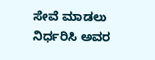ಸೇವೆ ಮಾಡಲು ನಿರ್ಧರಿಸಿ ಅವರ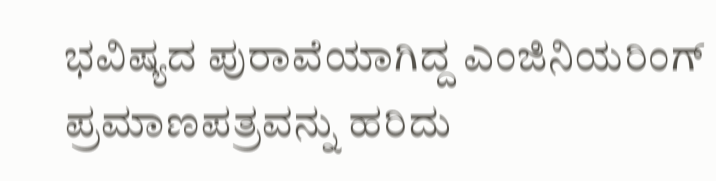ಭವಿಷ್ಯದ ಪುರಾವೆಯಾಗಿದ್ದ ಎಂಜಿನಿಯರಿಂಗ್ ಪ್ರಮಾಣಪತ್ರವನ್ನು ಹರಿದು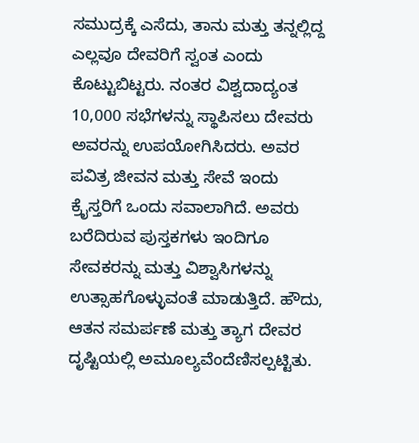ಸಮುದ್ರಕ್ಕೆ ಎಸೆದು, ತಾನು ಮತ್ತು ತನ್ನಲ್ಲಿದ್ದ ಎಲ್ಲವೂ ದೇವರಿಗೆ ಸ್ವಂತ ಎಂದು ಕೊಟ್ಟುಬಿಟ್ಟರು. ನಂತರ ವಿಶ್ವದಾದ್ಯಂತ 10,000 ಸಭೆಗಳನ್ನು ಸ್ಥಾಪಿಸಲು ದೇವರು ಅವರನ್ನು ಉಪಯೋಗಿಸಿದರು. ಅವರ ಪವಿತ್ರ ಜೀವನ ಮತ್ತು ಸೇವೆ ಇಂದು ಕ್ರೈಸ್ತರಿಗೆ ಒಂದು ಸವಾಲಾಗಿದೆ. ಅವರು ಬರೆದಿರುವ ಪುಸ್ತಕಗಳು ಇಂದಿಗೂ ಸೇವಕರನ್ನು ಮತ್ತು ವಿಶ್ವಾಸಿಗಳನ್ನು ಉತ್ಸಾಹಗೊಳ್ಳುವಂತೆ ಮಾಡುತ್ತಿದೆ. ಹೌದು, ಆತನ ಸಮರ್ಪಣೆ ಮತ್ತು ತ್ಯಾಗ ದೇವರ ದೃಷ್ಟಿಯಲ್ಲಿ ಅಮೂಲ್ಯವೆಂದೆಣಿಸಲ್ಪಟ್ಟಿತು.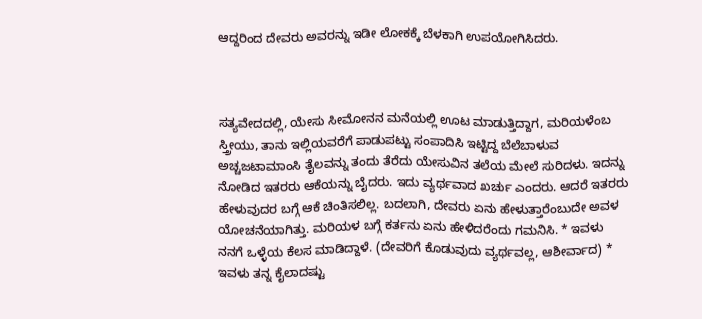ಆದ್ದರಿಂದ ದೇವರು ಅವರನ್ನು ಇಡೀ ಲೋಕಕ್ಕೆ ಬೆಳಕಾಗಿ ಉಪಯೋಗಿಸಿದರು.



ಸತ್ಯವೇದದಲ್ಲಿ, ಯೇಸು ಸೀಮೋನನ ಮನೆಯಲ್ಲಿ ಊಟ ಮಾಡುತ್ತಿದ್ದಾಗ, ಮರಿಯಳೆಂಬ ಸ್ತ್ರೀಯು, ತಾನು ಇಲ್ಲಿಯವರೆಗೆ ಪಾಡುಪಟ್ಟು ಸಂಪಾದಿಸಿ ಇಟ್ಟಿದ್ದ ಬೆಲೆಬಾಳುವ ಅಚ್ಚಜಟಾಮಾಂಸಿ ತೈಲವನ್ನು ತಂದು ತೆರೆದು ಯೇಸುವಿನ ತಲೆಯ ಮೇಲೆ ಸುರಿದಳು. ಇದನ್ನು ನೋಡಿದ ಇತರರು ಆಕೆಯನ್ನು ಬೈದರು. ಇದು ವ್ಯರ್ಥವಾದ ಖರ್ಚು ಎಂದರು. ಆದರೆ ಇತರರು ಹೇಳುವುದರ ಬಗ್ಗೆ ಆಕೆ ಚಿಂತಿಸಲಿಲ್ಲ. ಬದಲಾಗಿ, ದೇವರು ಏನು ಹೇಳುತ್ತಾರೆಂಬುದೇ ಅವಳ ಯೋಚನೆಯಾಗಿತ್ತು. ಮರಿಯಳ ಬಗ್ಗೆ ಕರ್ತನು ಏನು ಹೇಳಿದರೆಂದು ಗಮನಿಸಿ. * ಇವಳು ನನಗೆ ಒಳ್ಳೆಯ ಕೆಲಸ ಮಾಡಿದ್ದಾಳೆ. (ದೇವರಿಗೆ ಕೊಡುವುದು ವ್ಯರ್ಥವಲ್ಲ, ಆಶೀರ್ವಾದ) * ಇವಳು ತನ್ನ ಕೈಲಾದಷ್ಟು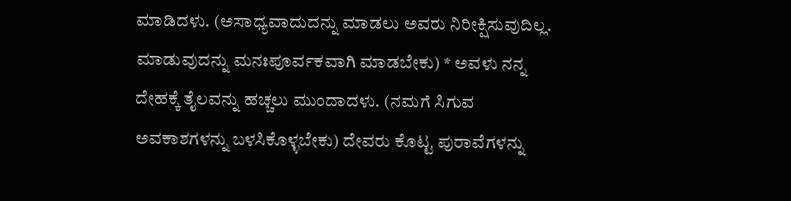ಮಾಡಿದಳು. (ಅಸಾಧ್ಯವಾದುದನ್ನು ಮಾಡಲು ಅವರು ನಿರೀಕ್ಷಿಸುವುದಿಲ್ಲ. ಮಾಡುವುದನ್ನು ಮನಃಪೂರ್ವಕವಾಗಿ ಮಾಡಬೇಕು) * ಅವಳು ನನ್ನ ದೇಹಕ್ಕೆ ತೈಲವನ್ನು ಹಚ್ಚಲು ಮುಂದಾದಳು. (ನಮಗೆ ಸಿಗುವ ಅವಕಾಶಗಳನ್ನು ಬಳಸಿಕೊಳ್ಳಬೇಕು) ದೇವರು ಕೊಟ್ಟ ಪುರಾವೆಗಳನ್ನು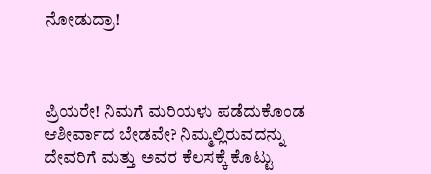ನೋಡುದ್ರಾ!



ಪ್ರಿಯರೇ! ನಿಮಗೆ ಮರಿಯಳು ಪಡೆದುಕೊಂಡ ಆಶೀರ್ವಾದ ಬೇಡವೇ? ನಿಮ್ಮಲ್ಲಿರುವದನ್ನು ದೇವರಿಗೆ ಮತ್ತು ಅವರ ಕೆಲಸಕ್ಕೆ ಕೊಟ್ಟು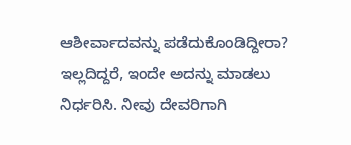ಆಶೀರ್ವಾದವನ್ನು ಪಡೆದುಕೊಂಡಿದ್ದೀರಾ? ಇಲ್ಲದಿದ್ದರೆ, ಇಂದೇ ಅದನ್ನು ಮಾಡಲು ನಿರ್ಧರಿಸಿ. ನೀವು ದೇವರಿಗಾಗಿ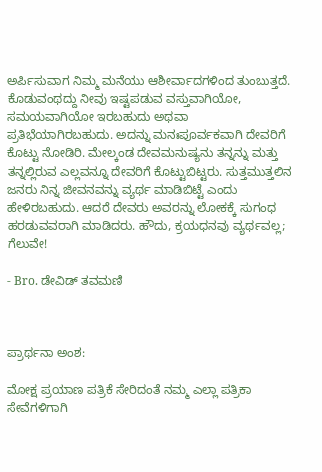ಅರ್ಪಿಸುವಾಗ ನಿಮ್ಮ ಮನೆಯು ಆಶೀರ್ವಾದಗಳಿಂದ ತುಂಬುತ್ತದೆ. ಕೊಡುವಂಥದ್ದು ನೀವು ಇಷ್ಟಪಡುವ ವಸ್ತುವಾಗಿಯೋ, ಸಮಯವಾಗಿಯೋ ಇರಬಹುದು ಅಥವಾ ಪ್ರತಿಭೆಯಾಗಿರಬಹುದು. ಅದನ್ನು ಮನಃಪೂರ್ವಕವಾಗಿ ದೇವರಿಗೆ ಕೊಟ್ಟು ನೋಡಿರಿ. ಮೇಲ್ಕಂಡ ದೇವಮನುಷ್ಯನು ತನ್ನನ್ನು ಮತ್ತು ತನ್ನಲ್ಲಿರುವ ಎಲ್ಲವನ್ನೂ ದೇವರಿಗೆ ಕೊಟ್ಟುಬಿಟ್ಟರು. ಸುತ್ತಮುತ್ತಲಿನ ಜನರು ನಿನ್ನ ಜೀವನವನ್ನು ವ್ಯರ್ಥ ಮಾಡಿಬಿಟ್ಟೆ ಎಂದು ಹೇಳಿರಬಹುದು. ಆದರೆ ದೇವರು ಅವರನ್ನು ಲೋಕಕ್ಕೆ ಸುಗಂಧ ಹರಡುವವರಾಗಿ ಮಾಡಿದರು. ಹೌದು, ಕ್ರಯಧನವು ವ್ಯರ್ಥವಲ್ಲ; ಗೆಲುವೇ!

- Bro. ಡೇವಿಡ್ ತವಮಣಿ



ಪ್ರಾರ್ಥನಾ ಅಂಶ:

ಮೋಕ್ಷ ಪ್ರಯಾಣ ಪತ್ರಿಕೆ ಸೇರಿದಂತೆ ನಮ್ಮ ಎಲ್ಲಾ ಪತ್ರಿಕಾ ಸೇವೆಗಳಿಗಾಗಿ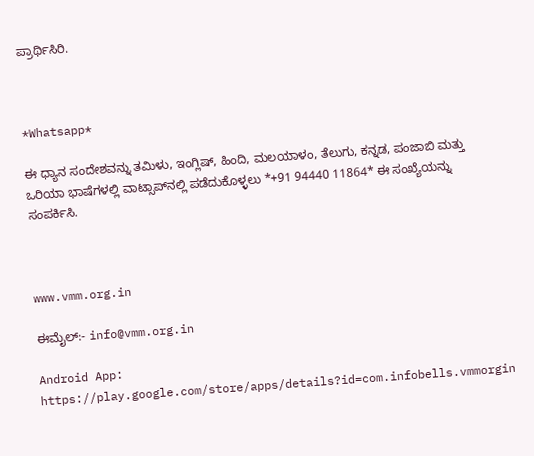ಪ್ರಾರ್ಥಿಸಿರಿ.



*Whatsapp*

ಈ ಧ್ಯಾನ ಸಂದೇಶವನ್ನು ತಮಿಳು, ಇಂಗ್ಲಿಷ್, ಹಿಂದಿ, ಮಲಯಾಳಂ, ತೆಲುಗು, ಕನ್ನಡ, ಪಂಜಾಬಿ ಮತ್ತು ಒರಿಯಾ ಭಾಷೆಗಳಲ್ಲಿ ವಾಟ್ಸಾಪ್‌ನಲ್ಲಿ ಪಡೆದುಕೊಳ್ಳಲು *+91 94440 11864* ಈ ಸಂಖ್ಯೆಯನ್ನು ಸಂಪರ್ಕಿಸಿ.



www.vmm.org.in

ಈಮೈಲ್:- info@vmm.org.in

Android App: https://play.google.com/store/apps/details?id=com.infobells.vmmorgin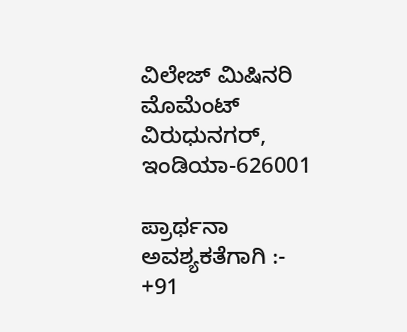ವಿಲೇಜ್ ಮಿಷಿನರಿ ಮೊಮೆಂಟ್ ವಿರುಧುನಗರ್, ಇಂಡಿಯಾ-626001

ಪ್ರಾರ್ಥನಾ ಅವಶ್ಯಕತೆಗಾಗಿ :- +91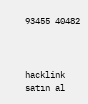93455 40482



hacklink satın al